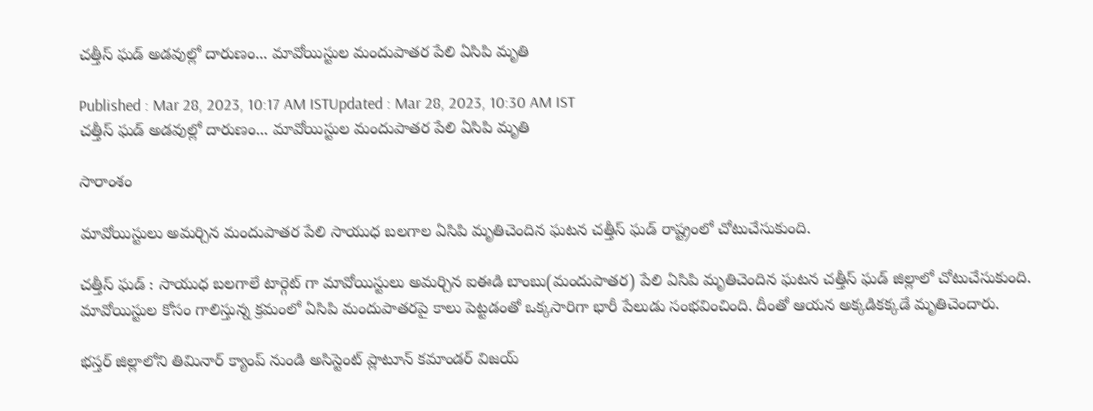చత్తీస్ ఘడ్ అడవుల్లో దారుణం... మావోయిస్టుల మందుపాతర పేలి ఏసిపి మృతి

Published : Mar 28, 2023, 10:17 AM ISTUpdated : Mar 28, 2023, 10:30 AM IST
చత్తీస్ ఘడ్ అడవుల్లో దారుణం... మావోయిస్టుల మందుపాతర పేలి ఏసిపి మృతి

సారాంశం

మావోయిస్టులు అమర్చిన మందుపాతర పేలి సాయుధ బలగాల ఏసిపి మృతిచెందిన ఘటన చత్తీస్ ఘడ్ రాష్ట్రంలో చోటుచేసుకుంది.

చత్తీస్ ఘడ్ : సాయుధ బలగాలే టార్గెట్ గా మావోయిస్టులు అమర్చిన ఐఈడి బాంబు(మందుపాతర) పేలి ఏసిపి మృతిచెందిన ఘటన చత్తీస్ ఘడ్ జిల్లాలో చోటుచేసుకుంది. మావోయిస్టుల కోసం గాలిస్తున్న క్రమంలో ఏసిపి మందుపాతరపై కాలు పెట్టడంతో ఒక్కసారిగా భారీ పేలుడు సంభవించింది. దీంతో ఆయన అక్కడికక్కడే మృతిచెందారు.

భస్తర్ జిల్లాలోని తిమినార్ క్యాంప్ నుండి అసిస్టెంట్ ప్లాటూన్ కమాండర్ విజయ్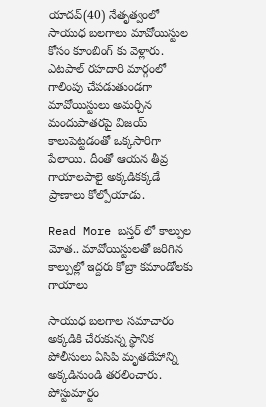యాదవ్(40) నేతృత్వంలో సాయుధ బలగాలు మావోయిస్టుల కోసం కూంబింగ్ కు వెళ్లారు. ఎటపాల్ రహదారి మార్గంలో గాలింపు చేపడుతుండగా మావోయిస్టులు అమర్చిన మందుపాతరపై విజయ్ కాలుపెట్టడంతో ఒక్కసారిగా పేలాయి. దీంతో ఆయన తీవ్ర గాయాలపాలై అక్కడికక్కడే ప్రాణాలు కోల్పోయాడు.

Read More బ‌స్త‌ర్ లో కాల్పుల మోత‌.. మావోయిస్టులతో జరిగిన కాల్పుల్లో ఇద్దరు కోబ్రా కమాండోలకు గాయాలు

సాయుధ బలగాల సమాచారం అక్కడికి చేరుకున్న స్థానిక పోలీసులు ఏసిపి మృతదేహాన్ని అక్కడినుండి తరలించారు. పోస్టుమార్టం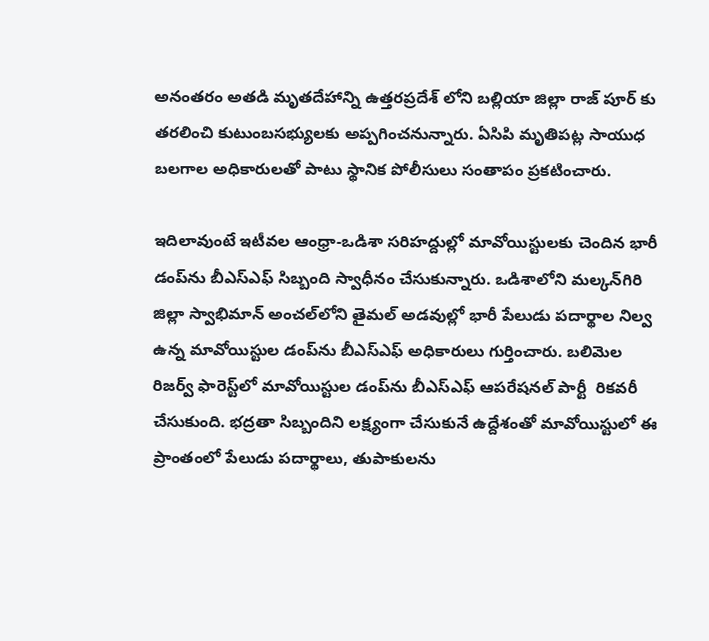అనంతరం అతడి మృతదేహాన్ని ఉత్తరప్రదేశ్ లోని బల్లియా జిల్లా రాజ్ పూర్ కు తరలించి కుటుంబసభ్యులకు అప్పగించనున్నారు. ఏసిపి మృతిపట్ల సాయుధ బలగాల అధికారులతో పాటు స్థానిక పోలీసులు సంతాపం ప్రకటించారు.

ఇదిలావుంటే ఇటీవల ఆంధ్రా-ఒడిశా సరిహద్దుల్లో మావోయిస్టులకు చెందిన భారీ డంప్‌ను బీఎస్‌ఎఫ్ సిబ్బంది స్వాధీనం చేసుకున్నారు. ఒడిశాలోని మల్కన్‌గిరి జిల్లా స్వాభిమాన్ అంచల్‌లోని తైమల్ అడవుల్లో భారీ పేలుడు పదార్థాల నిల్వ ఉన్న మావోయిస్టుల డంప్‌ను బీఎస్‌ఎఫ్ అధికారులు గుర్తించారు. బలిమెల రిజర్వ్ ఫారెస్ట్‌లో మావోయిస్టుల డంప్‌ను బీఎస్‌ఎఫ్ ఆపరేషనల్ పార్టీ  రికవరీ చేసుకుంది. భద్రతా సిబ్బందిని లక్ష్యంగా చేసుకునే ఉద్దేశంతో మావోయిస్టులో ఈ ప్రాంతంలో పేలుడు పదార్థాలు, తుపాకులను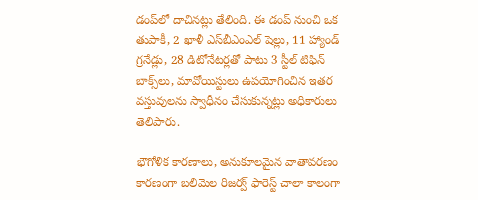డంప్‌లో దాచినట్లు తేలింది. ఈ డంప్ నుంచి ఒక తుపాకీ, 2 ఖాళీ ఎస్‌బీఎంఎల్ షెల్లు, 11 హ్యాండ్ గ్రనేడ్లు, 28 డిటోనేటర్లతో పాటు 3 స్టీల్ టిఫిన్ బాక్స్‌లు, మావోయిస్టులు ఉపయోగించిన ఇతర వస్తువులను స్వాధీనం చేసుకున్నట్లు అధికారులు తెలిపారు.

భౌగోళిక కారణాలు, అనుకూలమైన వాతావరణం కారణంగా బలిమెల రిజర్వ్ ఫారెస్ట్ చాలా కాలంగా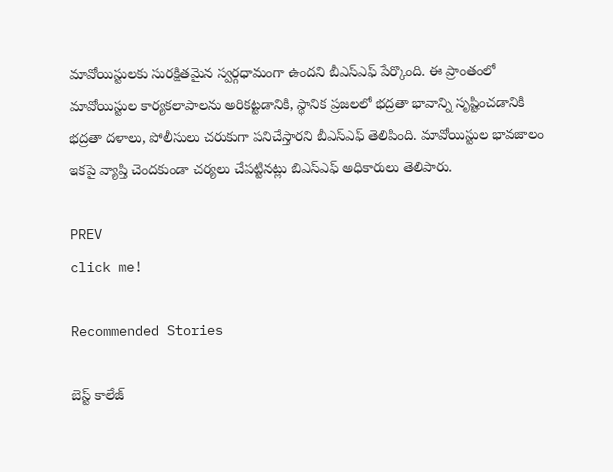మావోయిస్టులకు సురక్షితమైన స్వర్గధామంగా ఉందని బీఎస్‌ఎఫ్ పేర్కొంది. ఈ ప్రాంతంలో మావోయిస్టుల కార్యకలాపాలను అరికట్టడానికి, స్థానిక ప్రజలలో భద్రతా భావాన్ని సృష్టించడానికి భద్రతా దళాలు, పోలీసులు చరుకుగా పనిచేస్తారని బీఎస్‌ఎఫ్ తెలిపింది. మావోయిస్టుల భావజాలం ఇకపై వ్యాప్తి చెందకుండా చర్యలు చేపట్టినట్లు బిఎస్ఎఫ్ అధికారులు తెలిపారు.

PREV
click me!

Recommended Stories

బెస్ట్ కాలేజ్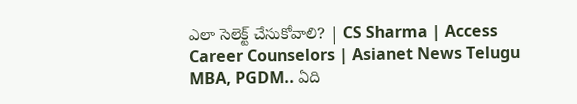ఎలా సెలెక్ట్ చేసుకోవాలి? | CS Sharma | Access Career Counselors | Asianet News Telugu
MBA, PGDM.. ఏది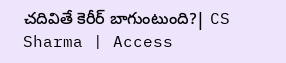చదివితే కెరీర్ బాగుంటుంది?| CS Sharma | Access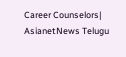Career Counselors| AsianetNews Telugu